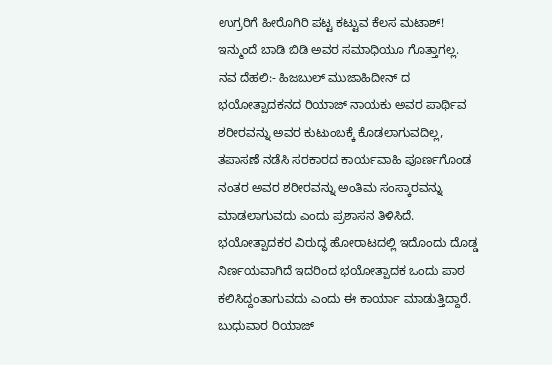ಉಗ್ರರಿಗೆ ಹೀರೊಗಿರಿ ಪಟ್ಟ ಕಟ್ಟುವ ಕೆಲಸ ಮಟಾಶ್! ಇನ್ಮುಂದೆ ಬಾಡಿ ಬಿಡಿ ಅವರ ಸಮಾಧಿಯೂ ಗೊತ್ತಾಗಲ್ಲ.
ನವ ದೆಹಲಿ:- ಹಿಜಬುಲ್ ಮುಜಾಹಿದೀನ್ ದ ಭಯೋತ್ಪಾದಕನದ ರಿಯಾಜ್ ನಾಯಕು ಅವರ ಪಾರ್ಥಿವ ಶರೀರವನ್ನು ಅವರ ಕುಟುಂಬಕ್ಕೆ ಕೊಡಲಾಗುವದಿಲ್ಲ, ತಪಾಸಣೆ ನಡೆಸಿ ಸರಕಾರದ ಕಾರ್ಯವಾಹಿ ಪೂರ್ಣಗೊಂಡ ನಂತರ ಅವರ ಶರೀರವನ್ನು ಅಂತಿಮ ಸಂಸ್ಕಾರವನ್ನು ಮಾಡಲಾಗುವದು ಎಂದು ಪ್ರಶಾಸನ ತಿಳಿಸಿದೆ. ಭಯೋತ್ಪಾದಕರ ವಿರುದ್ಧ ಹೋರಾಟದಲ್ಲಿ ಇದೊಂದು ದೊಡ್ಡ ನಿರ್ಣಯವಾಗಿದೆ ಇದರಿಂದ ಭಯೋತ್ಪಾದಕ ಒಂದು ಪಾಠ ಕಲಿಸಿದ್ದಂತಾಗುವದು ಎಂದು ಈ ಕಾರ್ಯಾ ಮಾಡುತ್ತಿದ್ದಾರೆ.
ಬುಧುವಾರ ರಿಯಾಜ್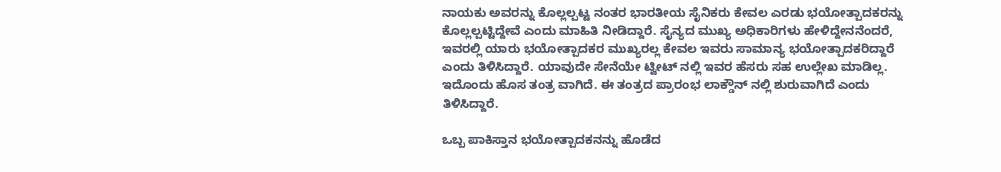ನಾಯಕು ಅವರನ್ನು ಕೊಲ್ಲಲ್ಪಟ್ಟ ನಂತರ ಭಾರತೀಯ ಸೈನಿಕರು ಕೇವಲ ಎರಡು ಭಯೋತ್ಪಾದಕರನ್ನು ಕೊಲ್ಲಲ್ಪಟ್ಟಿದ್ದೇವೆ ಎಂದು ಮಾಹಿತಿ ನೀಡಿದ್ದಾರೆ. ಸೈನ್ಯದ ಮುಖ್ಯ ಅಧಿಕಾರಿಗಳು ಹೇಳಿದ್ದೇನನೆಂದರೆ, ಇವರಲ್ಲಿ ಯಾರು ಭಯೋತ್ಪಾದಕರ ಮುಖ್ಯರಲ್ಲ ಕೇವಲ ಇವರು ಸಾಮಾನ್ಯ ಭಯೋತ್ಪಾದಕರಿದ್ದಾರೆ ಎಂದು ತಿಳಿಸಿದ್ದಾರೆ. ಯಾವುದೇ ಸೇನೆಯೇ ಟ್ವೀಟ್ ನಲ್ಲಿ ಇವರ ಹೆಸರು ಸಹ ಉಲ್ಲೇಖ ಮಾಡಿಲ್ಲ. ಇದೊಂದು ಹೊಸ ತಂತ್ರ ವಾಗಿದೆ. ಈ ತಂತ್ರದ ಪ್ರಾರಂಭ ಲಾಕ್ಡೌನ್ ನಲ್ಲಿ ಶುರುವಾಗಿದೆ ಎಂದು ತಿಳಿಸಿದ್ದಾರೆ.

ಒಬ್ಬ ಪಾಕಿಸ್ತಾನ ಭಯೋತ್ಪಾದಕನನ್ನು ಹೊಡೆದ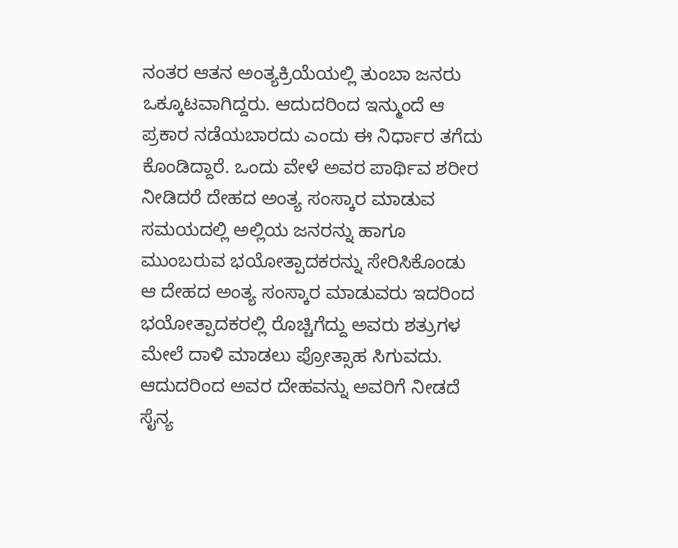ನಂತರ ಆತನ ಅಂತ್ಯಕ್ರಿಯೆಯಲ್ಲಿ ತುಂಬಾ ಜನರು ಒಕ್ಕೂಟವಾಗಿದ್ದರು. ಆದುದರಿಂದ ಇನ್ಮುಂದೆ ಆ ಪ್ರಕಾರ ನಡೆಯಬಾರದು ಎಂದು ಈ ನಿರ್ಧಾರ ತಗೆದು ಕೊಂಡಿದ್ದಾರೆ. ಒಂದು ವೇಳೆ ಅವರ ಪಾರ್ಥಿವ ಶರೀರ ನೀಡಿದರೆ ದೇಹದ ಅಂತ್ಯ ಸಂಸ್ಕಾರ ಮಾಡುವ ಸಮಯದಲ್ಲಿ ಅಲ್ಲಿಯ ಜನರನ್ನು ಹಾಗೂ ಮುಂಬರುವ ಭಯೋತ್ಪಾದಕರನ್ನು ಸೇರಿಸಿಕೊಂಡು ಆ ದೇಹದ ಅಂತ್ಯ ಸಂಸ್ಕಾರ ಮಾಡುವರು ಇದರಿಂದ ಭಯೋತ್ಪಾದಕರಲ್ಲಿ ರೊಚ್ಚಿಗೆದ್ದು ಅವರು ಶತ್ರುಗಳ ಮೇಲೆ ದಾಳಿ ಮಾಡಲು ಪ್ರೋತ್ಸಾಹ ಸಿಗುವದು. ಆದುದರಿಂದ ಅವರ ದೇಹವನ್ನು ಅವರಿಗೆ ನೀಡದೆ ಸೈನ್ಯ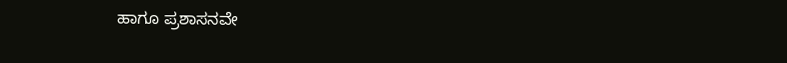ಹಾಗೂ ಪ್ರಶಾಸನವೇ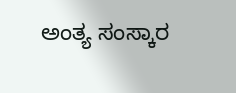ಅಂತ್ಯ ಸಂಸ್ಕಾರ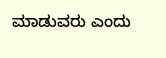ಮಾಡುವರು ಎಂದು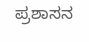ಪ್ರಶಾಸನ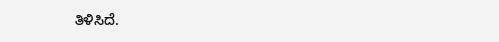ತಿಳಿಸಿದೆ.